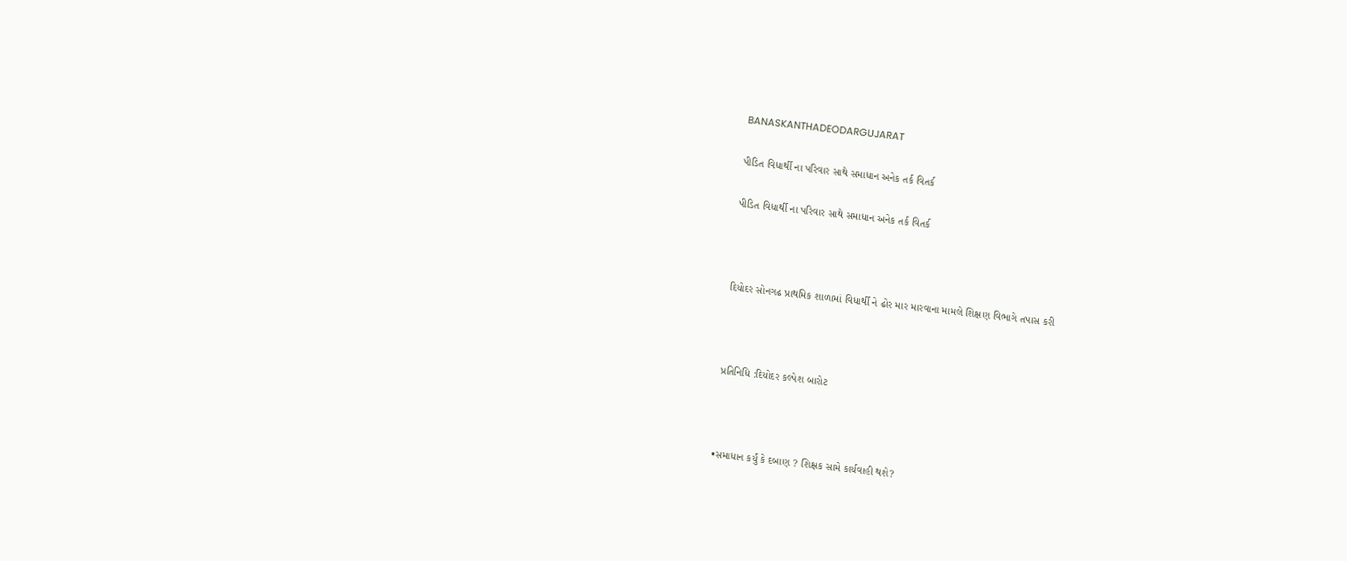BANASKANTHADEODARGUJARAT

પીડિત વિધાર્થી ના પરિવાર સાથે સમાધાન અનેક તર્ક વિતર્ક

પીડિત વિધાર્થી ના પરિવાર સાથે સમાધાન અનેક તર્ક વિતર્ક



દિયોદર સોનગઢ પ્રાથમિક શાળામાં વિધાર્થી ને ઢોર માર મારવાના મામલે શિક્ષણ વિભાગે તપાસ કરી



પ્રતિનિધિ :દિયોદર કલ્પેશ બારોટ



•સમાધાન કર્યું કે દબાણ ? શિક્ષક સામે કાર્યવાહી થશે?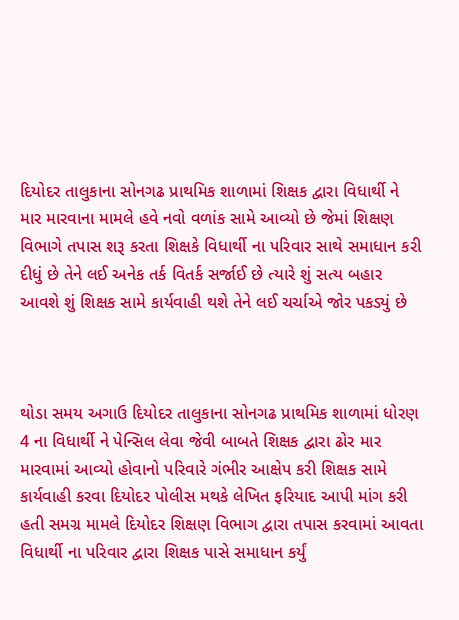દિયોદર તાલુકાના સોનગઢ પ્રાથમિક શાળામાં શિક્ષક દ્વારા વિધાર્થી ને માર મારવાના મામલે હવે નવો વળાંક સામે આવ્યો છે જેમાં શિક્ષણ વિભાગે તપાસ શરૂ કરતા શિક્ષકે વિધાર્થી ના પરિવાર સાથે સમાધાન કરી દીધું છે તેને લઈ અનેક તર્ક વિતર્ક સર્જાઈ છે ત્યારે શું સત્ય બહાર આવશે શું શિક્ષક સામે કાર્યવાહી થશે તેને લઈ ચર્ચાએ જોર પકડ્યું છે



થોડા સમય અગાઉ દિયોદર તાલુકાના સોનગઢ પ્રાથમિક શાળામાં ધોરણ 4 ના વિધાર્થી ને પેન્સિલ લેવા જેવી બાબતે શિક્ષક દ્વારા ઢોર માર મારવામાં આવ્યો હોવાનો પરિવારે ગંભીર આક્ષેપ કરી શિક્ષક સામે કાર્યવાહી કરવા દિયોદર પોલીસ મથકે લેખિત ફરિયાદ આપી માંગ કરી હતી સમગ્ર મામલે દિયોદર શિક્ષણ વિભાગ દ્વારા તપાસ કરવામાં આવતા વિધાર્થી ના પરિવાર દ્વારા શિક્ષક પાસે સમાધાન કર્યું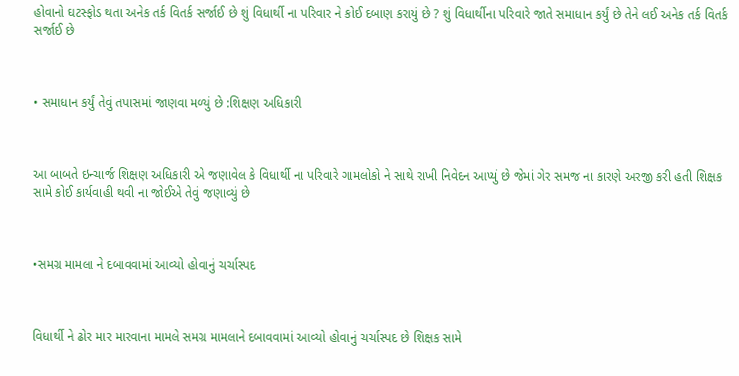હોવાનો ઘટસ્ફોડ થતા અનેક તર્ક વિતર્ક સર્જાઈ છે શું વિધાર્થી ના પરિવાર ને કોઈ દબાણ કરાયું છે ? શું વિધાર્થીના પરિવારે જાતે સમાધાન કર્યું છે તેને લઈ અનેક તર્ક વિતર્ક સર્જાઈ છે



• સમાધાન કર્યું તેવું તપાસમાં જાણવા મળ્યું છે :શિક્ષણ અધિકારી



આ બાબતે ઇન્ચાર્જ શિક્ષણ અધિકારી એ જણાવેલ કે વિધાર્થી ના પરિવારે ગામલોકો ને સાથે રાખી નિવેદન આપ્યું છે જેમાં ગેર સમજ ના કારણે અરજી કરી હતી શિક્ષક સામે કોઈ કાર્યવાહી થવી ના જોઈએ તેવું જણાવ્યું છે



•સમગ્ર મામલા ને દબાવવામાં આવ્યો હોવાનું ચર્ચાસ્પદ



વિધાર્થી ને ઢોર માર મારવાના મામલે સમગ્ર મામલાને દબાવવામાં આવ્યો હોવાનું ચર્ચાસ્પદ છે શિક્ષક સામે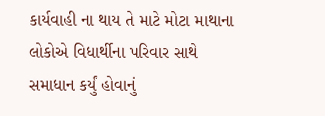કાર્યવાહી ના થાય તે માટે મોટા માથાના લોકોએ વિધાર્થીના પરિવાર સાથે સમાધાન કર્યું હોવાનું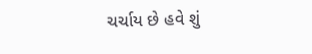ચર્ચાય છે હવે શું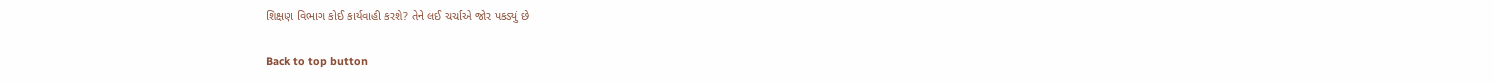શિક્ષણ વિભાગ કોઈ કાર્યવાહી કરશે? તેને લઈ ચર્ચાએ જોર પકડ્યું છે

Back to top button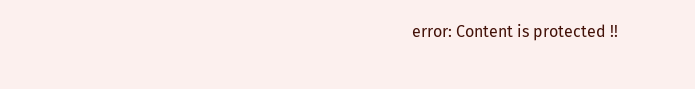error: Content is protected !!